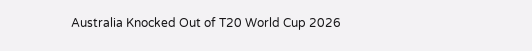Australia Knocked Out of T20 World Cup 2026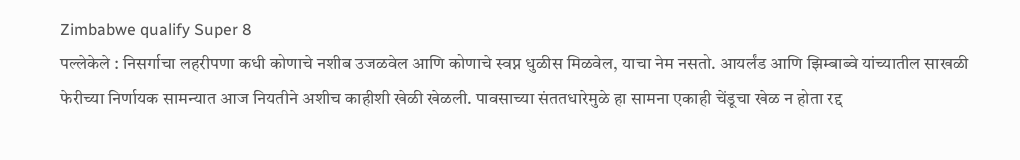Zimbabwe qualify Super 8
पल्लेकेले : निसर्गाचा लहरीपणा कधी कोणाचे नशीब उजळवेल आणि कोणाचे स्वप्न धुळीस मिळवेल, याचा नेम नसतो. आयर्लंड आणि झिम्बाब्वे यांच्यातील साखळी फेरीच्या निर्णायक सामन्यात आज नियतीने अशीच काहीशी खेळी खेळली. पावसाच्या संततधारेमुळे हा सामना एकाही चेंडूचा खेळ न होता रद्द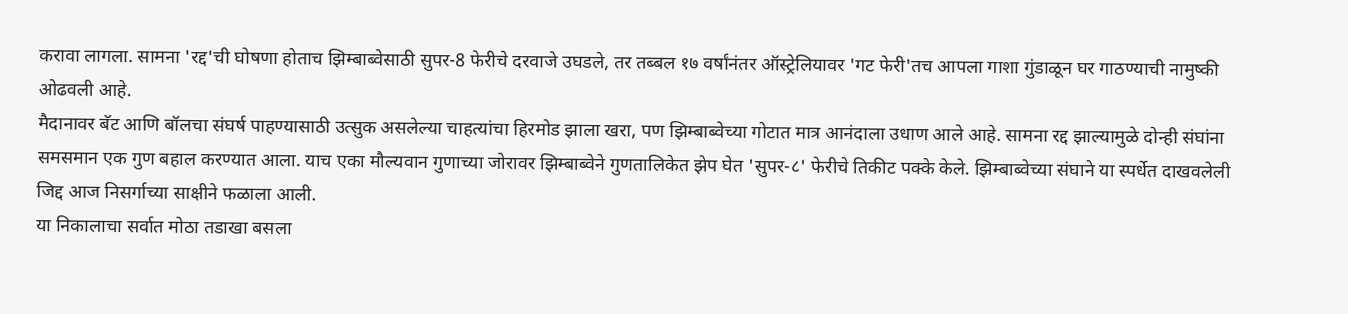करावा लागला. सामना 'रद्द'ची घोषणा होताच झिम्बाब्वेसाठी सुपर-8 फेरीचे दरवाजे उघडले, तर तब्बल १७ वर्षांनंतर ऑस्ट्रेलियावर 'गट फेरी'तच आपला गाशा गुंडाळून घर गाठण्याची नामुष्की ओढवली आहे.
मैदानावर बॅट आणि बॉलचा संघर्ष पाहण्यासाठी उत्सुक असलेल्या चाहत्यांचा हिरमोड झाला खरा, पण झिम्बाब्वेच्या गोटात मात्र आनंदाला उधाण आले आहे. सामना रद्द झाल्यामुळे दोन्ही संघांना समसमान एक गुण बहाल करण्यात आला. याच एका मौल्यवान गुणाच्या जोरावर झिम्बाब्वेने गुणतालिकेत झेप घेत 'सुपर-८' फेरीचे तिकीट पक्के केले. झिम्बाब्वेच्या संघाने या स्पर्धेत दाखवलेली जिद्द आज निसर्गाच्या साक्षीने फळाला आली.
या निकालाचा सर्वात मोठा तडाखा बसला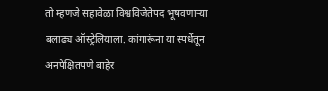तो म्हणजे सहावेळा विश्वविजेतेपद भूषवणाऱ्या बलाढ्य ऑस्ट्रेलियाला. कांगारूंना या स्पर्धेतून अनपेक्षितपणे बाहेर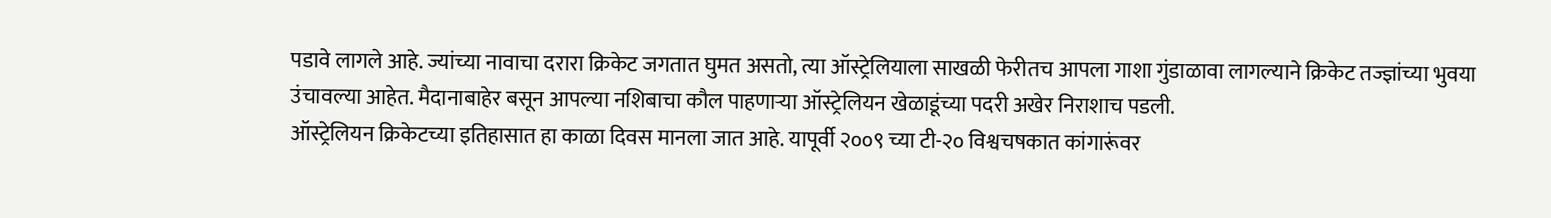पडावे लागले आहे. ज्यांच्या नावाचा दरारा क्रिकेट जगतात घुमत असतो, त्या ऑस्ट्रेलियाला साखळी फेरीतच आपला गाशा गुंडाळावा लागल्याने क्रिकेट तज्ज्ञांच्या भुवया उंचावल्या आहेत. मैदानाबाहेर बसून आपल्या नशिबाचा कौल पाहणाऱ्या ऑस्ट्रेलियन खेळाडूंच्या पदरी अखेर निराशाच पडली.
ऑस्ट्रेलियन क्रिकेटच्या इतिहासात हा काळा दिवस मानला जात आहे. यापूर्वी २००९ च्या टी-२० विश्वचषकात कांगारूंवर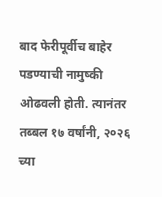बाद फेरीपूर्वीच बाहेर पडण्याची नामुष्की ओढवली होती. त्यानंतर तब्बल १७ वर्षांनी, २०२६ च्या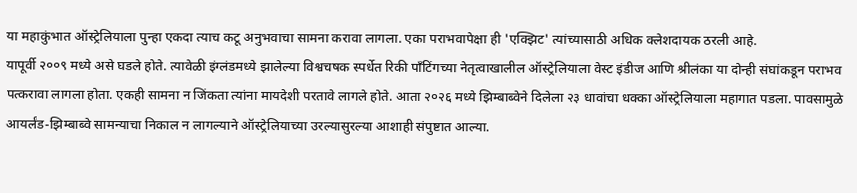या महाकुंभात ऑस्ट्रेलियाला पुन्हा एकदा त्याच कटू अनुभवाचा सामना करावा लागला. एका पराभवापेक्षा ही 'एक्झिट' त्यांच्यासाठी अधिक क्लेशदायक ठरली आहे.
यापूर्वी २००९ मध्ये असे घडले होते. त्यावेळी इंग्लंडमध्ये झालेल्या विश्वचषक स्पर्धेत रिकी पाँटिंगच्या नेतृत्वाखालील ऑस्ट्रेलियाला वेस्ट इंडीज आणि श्रीलंका या दोन्ही संघांकडून पराभव पत्करावा लागला होता. एकही सामना न जिंकता त्यांना मायदेशी परतावे लागले होते. आता २०२६ मध्ये झिम्बाब्वेने दिलेला २३ धावांचा धक्का ऑस्ट्रेलियाला महागात पडला. पावसामुळे आयर्लंड-झिम्बाब्वे सामन्याचा निकाल न लागल्याने ऑस्ट्रेलियाच्या उरल्यासुरल्या आशाही संपुष्टात आल्या.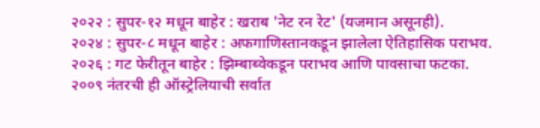२०२२ : सुपर-१२ मधून बाहेर : खराब 'नेट रन रेट' (यजमान असूनही).
२०२४ : सुपर-८ मधून बाहेर : अफगाणिस्तानकडून झालेला ऐतिहासिक पराभव.
२०२६ : गट फेरीतून बाहेर : झिम्बाब्वेकडून पराभव आणि पावसाचा फटका.
२००९ नंतरची ही ऑस्ट्रेलियाची सर्वात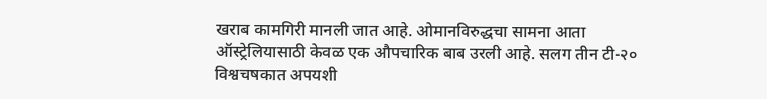खराब कामगिरी मानली जात आहे. ओमानविरुद्धचा सामना आता ऑस्ट्रेलियासाठी केवळ एक औपचारिक बाब उरली आहे. सलग तीन टी-२० विश्वचषकात अपयशी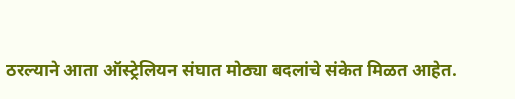ठरल्याने आता ऑस्ट्रेलियन संघात मोठ्या बदलांचे संकेत मिळत आहेत.